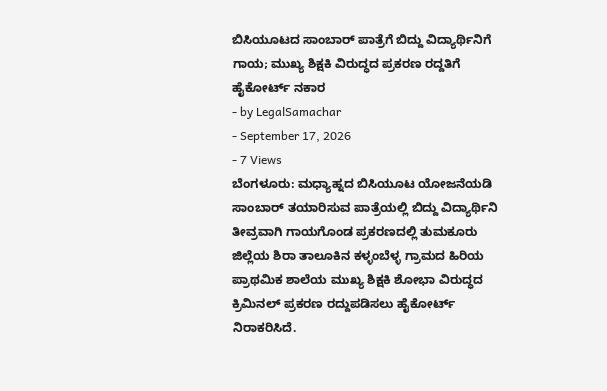ಬಿಸಿಯೂಟದ ಸಾಂಬಾರ್ ಪಾತ್ರೆಗೆ ಬಿದ್ದು ವಿದ್ಯಾರ್ಥಿನಿಗೆ ಗಾಯ; ಮುಖ್ಯ ಶಿಕ್ಷಕಿ ವಿರುದ್ಧದ ಪ್ರಕರಣ ರದ್ದತಿಗೆ ಹೈಕೋರ್ಟ್ ನಕಾರ
- by LegalSamachar
- September 17, 2026
- 7 Views
ಬೆಂಗಳೂರು: ಮಧ್ಯಾಹ್ನದ ಬಿಸಿಯೂಟ ಯೋಜನೆಯಡಿ ಸಾಂಬಾರ್ ತಯಾರಿಸುವ ಪಾತ್ರೆಯಲ್ಲಿ ಬಿದ್ದು ವಿದ್ಯಾರ್ಥಿನಿ ತೀವ್ರವಾಗಿ ಗಾಯಗೊಂಡ ಪ್ರಕರಣದಲ್ಲಿ ತುಮಕೂರು ಜಿಲ್ಲೆಯ ಶಿರಾ ತಾಲೂಕಿನ ಕಳ್ಳಂಬೆಳ್ಳ ಗ್ರಾಮದ ಹಿರಿಯ ಪ್ರಾಥಮಿಕ ಶಾಲೆಯ ಮುಖ್ಯ ಶಿಕ್ಷಕಿ ಶೋಭಾ ವಿರುದ್ಧದ ಕ್ರಿಮಿನಲ್ ಪ್ರಕರಣ ರದ್ದುಪಡಿಸಲು ಹೈಕೋರ್ಟ್ ನಿರಾಕರಿಸಿದೆ.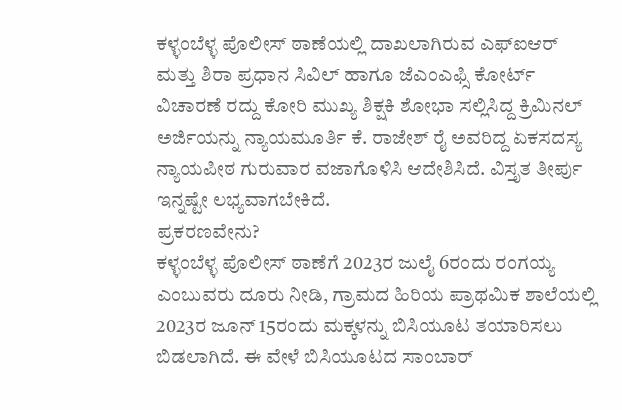ಕಳ್ಳಂಬೆಳ್ಳ ಪೊಲೀಸ್ ಠಾಣೆಯಲ್ಲಿ ದಾಖಲಾಗಿರುವ ಎಫ್ಐಆರ್ ಮತ್ತು ಶಿರಾ ಪ್ರಧಾನ ಸಿವಿಲ್ ಹಾಗೂ ಜೆಎಂಎಫ್ಸಿ ಕೋರ್ಟ್ ವಿಚಾರಣೆ ರದ್ದು ಕೋರಿ ಮುಖ್ಯ ಶಿಕ್ಷಕಿ ಶೋಭಾ ಸಲ್ಲಿಸಿದ್ದ ಕ್ರಿಮಿನಲ್ ಅರ್ಜಿಯನ್ನು ನ್ಯಾಯಮೂರ್ತಿ ಕೆ. ರಾಜೇಶ್ ರೈ ಅವರಿದ್ದ ಏಕಸದಸ್ಯ ನ್ಯಾಯಪೀಠ ಗುರುವಾರ ವಜಾಗೊಳಿಸಿ ಆದೇಶಿಸಿದೆ. ವಿಸ್ತೃತ ತೀರ್ಪು ಇನ್ನಷ್ಟೇ ಲಭ್ಯವಾಗಬೇಕಿದೆ.
ಪ್ರಕರಣವೇನು?
ಕಳ್ಳಂಬೆಳ್ಳ ಪೊಲೀಸ್ ಠಾಣೆಗೆ 2023ರ ಜುಲೈ 6ರಂದು ರಂಗಯ್ಯ ಎಂಬುವರು ದೂರು ನೀಡಿ, ಗ್ರಾಮದ ಹಿರಿಯ ಪ್ರಾಥಮಿಕ ಶಾಲೆಯಲ್ಲಿ 2023ರ ಜೂನ್ 15ರಂದು ಮಕ್ಕಳನ್ನು ಬಿಸಿಯೂಟ ತಯಾರಿಸಲು ಬಿಡಲಾಗಿದೆ. ಈ ವೇಳೆ ಬಿಸಿಯೂಟದ ಸಾಂಬಾರ್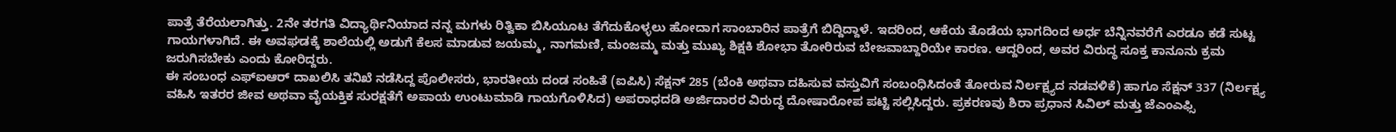ಪಾತ್ರೆ ತೆರೆಯಲಾಗಿತ್ತು. 2ನೇ ತರಗತಿ ವಿದ್ಯಾರ್ಥಿನಿಯಾದ ನನ್ನ ಮಗಳು ರಿತ್ವಿಕಾ ಬಿಸಿಯೂಟ ತೆಗೆದುಕೊಳ್ಳಲು ಹೋದಾಗ ಸಾಂಬಾರಿನ ಪಾತ್ರೆಗೆ ಬಿದ್ದಿದ್ದಾಳೆ. ಇದರಿಂದ, ಆಕೆಯ ತೊಡೆಯ ಭಾಗದಿಂದ ಅರ್ಧ ಬೆನ್ನಿನವರೆಗೆ ಎರಡೂ ಕಡೆ ಸುಟ್ಟ ಗಾಯಗಳಾಗಿದೆ. ಈ ಅವಘಡಕ್ಕೆ ಶಾಲೆಯಲ್ಲಿ ಅಡುಗೆ ಕೆಲಸ ಮಾಡುವ ಜಯಮ್ಮ, ನಾಗಮಣಿ, ಮಂಜಮ್ಮ ಮತ್ತು ಮುಖ್ಯ ಶಿಕ್ಷಕಿ ಶೋಭಾ ತೋರಿರುವ ಬೇಜವಾಬ್ದಾರಿಯೇ ಕಾರಣ. ಆದ್ದರಿಂದ, ಅವರ ವಿರುದ್ಧ ಸೂಕ್ತ ಕಾನೂನು ಕ್ರಮ ಜರುಗಿಸಬೇಕು ಎಂದು ಕೋರಿದ್ದರು.
ಈ ಸಂಬಂಧ ಎಫ್ಐಆರ್ ದಾಖಲಿಸಿ ತನಿಖೆ ನಡೆಸಿದ್ದ ಪೊಲೀಸರು, ಭಾರತೀಯ ದಂಡ ಸಂಹಿತೆ (ಐಪಿಸಿ) ಸೆಕ್ಷನ್ 285 (ಬೆಂಕಿ ಅಥವಾ ದಹಿಸುವ ವಸ್ತುವಿಗೆ ಸಂಬಂಧಿಸಿದಂತೆ ತೋರುವ ನಿರ್ಲಕ್ಷ್ಯದ ನಡವಳಿಕೆ) ಹಾಗೂ ಸೆಕ್ಷನ್ 337 (ನಿರ್ಲಕ್ಷ್ಯ ವಹಿಸಿ ಇತರರ ಜೀವ ಅಥವಾ ವೈಯಕ್ತಿಕ ಸುರಕ್ಷತೆಗೆ ಅಪಾಯ ಉಂಟುಮಾಡಿ ಗಾಯಗೊಳಿಸಿದ) ಅಪರಾಧದಡಿ ಅರ್ಜಿದಾರರ ವಿರುದ್ಧ ದೋಷಾರೋಪ ಪಟ್ಟಿ ಸಲ್ಲಿಸಿದ್ದರು. ಪ್ರಕರಣವು ಶಿರಾ ಪ್ರಧಾನ ಸಿವಿಲ್ ಮತ್ತು ಜೆಎಂಎಫ್ಸಿ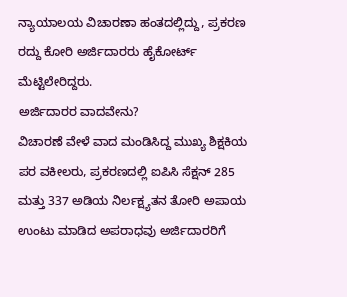ನ್ಯಾಯಾಲಯ ವಿಚಾರಣಾ ಹಂತದಲ್ಲಿದ್ದು, ಪ್ರಕರಣ ರದ್ದು ಕೋರಿ ಅರ್ಜಿದಾರರು ಹೈಕೋರ್ಟ್ ಮೆಟ್ಟಿಲೇರಿದ್ದರು.
ಅರ್ಜಿದಾರರ ವಾದವೇನು?
ವಿಚಾರಣೆ ವೇಳೆ ವಾದ ಮಂಡಿಸಿದ್ದ ಮುಖ್ಯ ಶಿಕ್ಷಕಿಯ ಪರ ವಕೀಲರು, ಪ್ರಕರಣದಲ್ಲಿ ಐಪಿಸಿ ಸೆಕ್ಷನ್ 285 ಮತ್ತು 337 ಅಡಿಯ ನಿರ್ಲಕ್ಷ್ಯತನ ತೋರಿ ಅಪಾಯ ಉಂಟು ಮಾಡಿದ ಅಪರಾಧವು ಅರ್ಜಿದಾರರಿಗೆ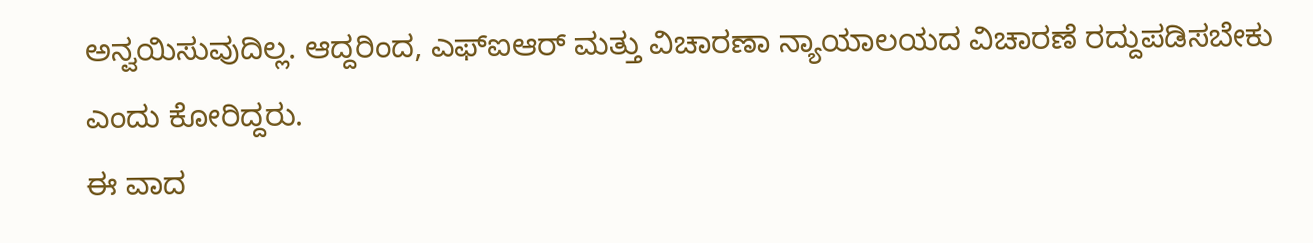ಅನ್ವಯಿಸುವುದಿಲ್ಲ. ಆದ್ದರಿಂದ, ಎಫ್ಐಆರ್ ಮತ್ತು ವಿಚಾರಣಾ ನ್ಯಾಯಾಲಯದ ವಿಚಾರಣೆ ರದ್ದುಪಡಿಸಬೇಕು ಎಂದು ಕೋರಿದ್ದರು.
ಈ ವಾದ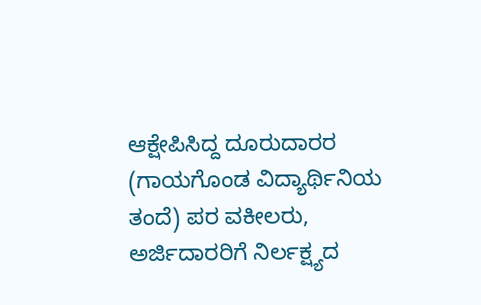ಆಕ್ಷೇಪಿಸಿದ್ದ ದೂರುದಾರರ (ಗಾಯಗೊಂಡ ವಿದ್ಯಾರ್ಥಿನಿಯ ತಂದೆ) ಪರ ವಕೀಲರು, ಅರ್ಜಿದಾರರಿಗೆ ನಿರ್ಲಕ್ಷ್ಯದ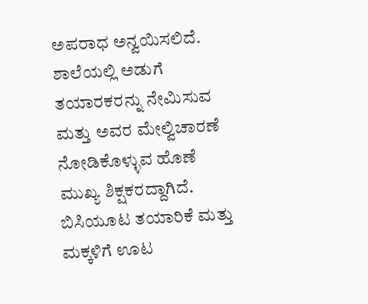ಅಪರಾಧ ಅನ್ವಯಿಸಲಿದೆ. ಶಾಲೆಯಲ್ಲಿ ಅಡುಗೆ ತಯಾರಕರನ್ನು ನೇಮಿಸುವ ಮತ್ತು ಅವರ ಮೇಲ್ವಿಚಾರಣೆ ನೋಡಿಕೊಳ್ಳುವ ಹೊಣೆ ಮುಖ್ಯ ಶಿಕ್ಷಕರದ್ದಾಗಿದೆ. ಬಿಸಿಯೂಟ ತಯಾರಿಕೆ ಮತ್ತು ಮಕ್ಕಳಿಗೆ ಊಟ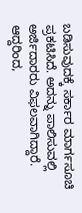ಬಡಿಸುವುದಕ್ಕೆ ಸರ್ಕಾರ ಮಾರ್ಗಸೂಚಿ ಪ್ರಕಟಿಸಿದೆ. ಅದನ್ನು ಪಾಲಿಸುವಲ್ಲಿ ಅರ್ಜಿದಾರರು ವಿಫಲವಾಗಿದ್ದಾರೆ. ಆದ್ದರಿಂದ,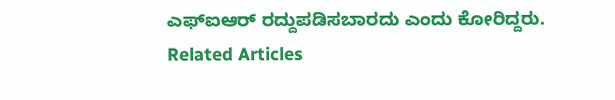ಎಫ್ಐಆರ್ ರದ್ದುಪಡಿಸಬಾರದು ಎಂದು ಕೋರಿದ್ದರು.
Related Articles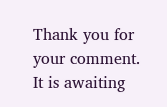Thank you for your comment. It is awaiting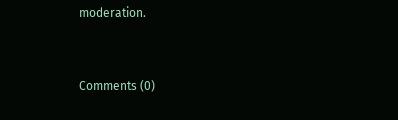moderation.


Comments (0)